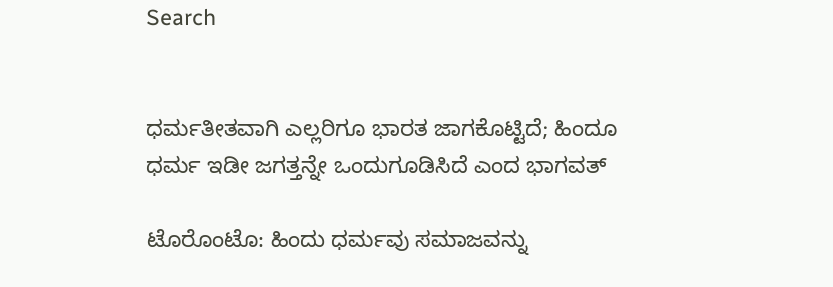Search


ಧರ್ಮತೀತವಾಗಿ ಎಲ್ಲರಿಗೂ ಭಾರತ ಜಾಗಕೊಟ್ಟಿದೆ; ಹಿಂದೂ ಧರ್ಮ ಇಡೀ ಜಗತ್ತನ್ನೇ ಒಂದುಗೂಡಿಸಿದೆ ಎಂದ ಭಾಗವತ್

ಟೊರೊಂಟೊ: ಹಿಂದು ಧರ್ಮವು ಸಮಾಜವನ್ನು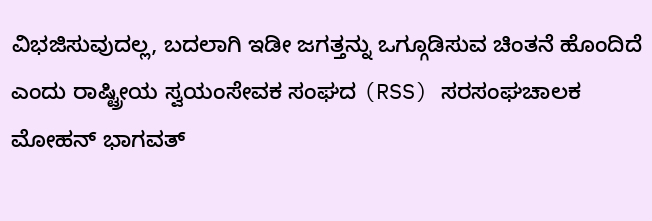ವಿಭಜಿಸುವುದಲ್ಲ, ಬದಲಾಗಿ ಇಡೀ ಜಗತ್ತನ್ನು ಒಗ್ಗೂಡಿಸುವ ಚಿಂತನೆ ಹೊಂದಿದೆ ಎಂದು ರಾಷ್ಟ್ರೀಯ ಸ್ವಯಂಸೇವಕ ಸಂಘದ (RSS) ಸರಸಂಘಚಾಲಕ ಮೋಹನ್ ಭಾಗವತ್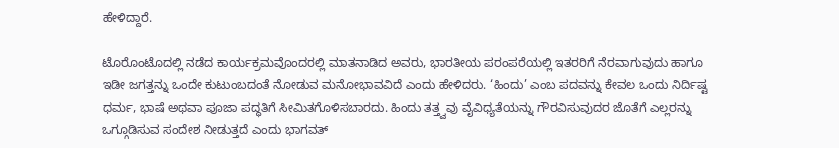ಹೇಳಿದ್ದಾರೆ.

ಟೊರೊಂಟೊದಲ್ಲಿ ನಡೆದ ಕಾರ್ಯಕ್ರಮವೊಂದರಲ್ಲಿ ಮಾತನಾಡಿದ ಅವರು, ಭಾರತೀಯ ಪರಂಪರೆಯಲ್ಲಿ ಇತರರಿಗೆ ನೆರವಾಗುವುದು ಹಾಗೂ ಇಡೀ ಜಗತ್ತನ್ನು ಒಂದೇ ಕುಟುಂಬದಂತೆ ನೋಡುವ ಮನೋಭಾವವಿದೆ ಎಂದು ಹೇಳಿದರು. ‘ಹಿಂದು’ ಎಂಬ ಪದವನ್ನು ಕೇವಲ ಒಂದು ನಿರ್ದಿಷ್ಟ ಧರ್ಮ, ಭಾಷೆ ಅಥವಾ ಪೂಜಾ ಪದ್ಧತಿಗೆ ಸೀಮಿತಗೊಳಿಸಬಾರದು. ಹಿಂದು ತತ್ತ್ವವು ವೈವಿಧ್ಯತೆಯನ್ನು ಗೌರವಿಸುವುದರ ಜೊತೆಗೆ ಎಲ್ಲರನ್ನು ಒಗ್ಗೂಡಿಸುವ ಸಂದೇಶ ನೀಡುತ್ತದೆ ಎಂದು ಭಾಗವತ್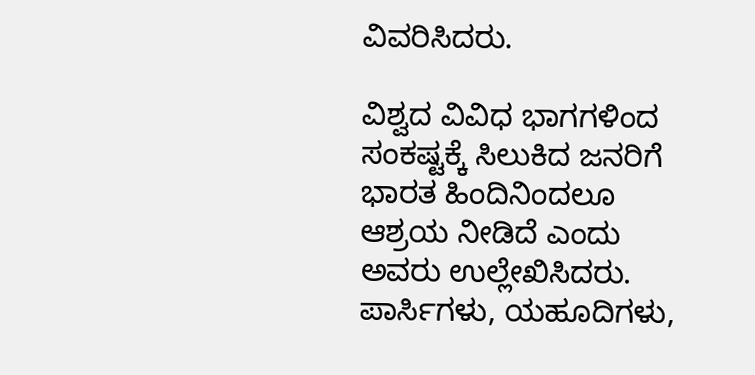ವಿವರಿಸಿದರು.

ವಿಶ್ವದ ವಿವಿಧ ಭಾಗಗಳಿಂದ ಸಂಕಷ್ಟಕ್ಕೆ ಸಿಲುಕಿದ ಜನರಿಗೆ ಭಾರತ ಹಿಂದಿನಿಂದಲೂ ಆಶ್ರಯ ನೀಡಿದೆ ಎಂದು ಅವರು ಉಲ್ಲೇಖಿಸಿದರು. ಪಾರ್ಸಿಗಳು, ಯಹೂದಿಗಳು,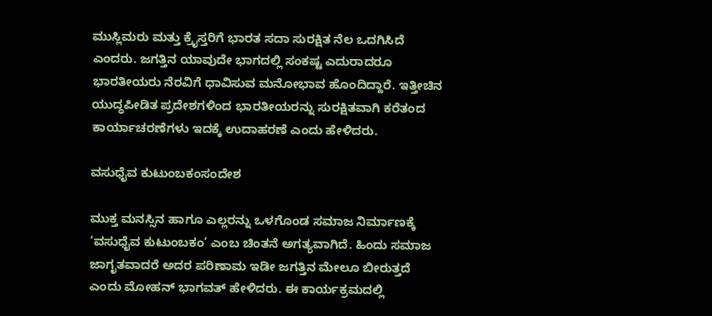ಮುಸ್ಲಿಮರು ಮತ್ತು ಕ್ರೈಸ್ತರಿಗೆ ಭಾರತ ಸದಾ ಸುರಕ್ಷಿತ ನೆಲ ಒದಗಿಸಿದೆ ಎಂದರು. ಜಗತ್ತಿನ ಯಾವುದೇ ಭಾಗದಲ್ಲಿ ಸಂಕಷ್ಟ ಎದುರಾದರೂ ಭಾರತೀಯರು ನೆರವಿಗೆ ಧಾವಿಸುವ ಮನೋಭಾವ ಹೊಂದಿದ್ದಾರೆ. ಇತ್ತೀಚಿನ ಯುದ್ಧಪೀಡಿತ ಪ್ರದೇಶಗಳಿಂದ ಭಾರತೀಯರನ್ನು ಸುರಕ್ಷಿತವಾಗಿ ಕರೆತಂದ ಕಾರ್ಯಾಚರಣೆಗಳು ಇದಕ್ಕೆ ಉದಾಹರಣೆ ಎಂದು ಹೇಳಿದರು.

ವಸುಧೈವ ಕುಟುಂಬಕಂಸಂದೇಶ

ಮುಕ್ತ ಮನಸ್ಸಿನ ಹಾಗೂ ಎಲ್ಲರನ್ನು ಒಳಗೊಂಡ ಸಮಾಜ ನಿರ್ಮಾಣಕ್ಕೆ ‘ವಸುಧೈವ ಕುಟುಂಬಕಂ’ ಎಂಬ ಚಿಂತನೆ ಅಗತ್ಯವಾಗಿದೆ. ಹಿಂದು ಸಮಾಜ ಜಾಗೃತವಾದರೆ ಅದರ ಪರಿಣಾಮ ಇಡೀ ಜಗತ್ತಿನ ಮೇಲೂ ಬೀರುತ್ತದೆ ಎಂದು ಮೋಹನ್ ಭಾಗವತ್ ಹೇಳಿದರು. ಈ ಕಾರ್ಯಕ್ರಮದಲ್ಲಿ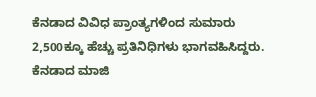ಕೆನಡಾದ ವಿವಿಧ ಪ್ರಾಂತ್ಯಗಳಿಂದ ಸುಮಾರು 2,500ಕ್ಕೂ ಹೆಚ್ಚು ಪ್ರತಿನಿಧಿಗಳು ಭಾಗವಹಿಸಿದ್ದರು. ಕೆನಡಾದ ಮಾಜಿ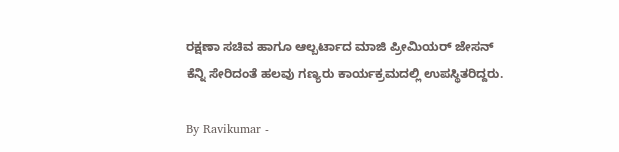ರಕ್ಷಣಾ ಸಚಿವ ಹಾಗೂ ಆಲ್ಬರ್ಟಾದ ಮಾಜಿ ಪ್ರೀಮಿಯರ್ ಜೇಸನ್ ಕೆನ್ನಿ ಸೇರಿದಂತೆ ಹಲವು ಗಣ್ಯರು ಕಾರ್ಯಕ್ರಮದಲ್ಲಿ ಉಪಸ್ಥಿತರಿದ್ದರು.

By Ravikumar -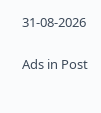31-08-2026


Ads in Post